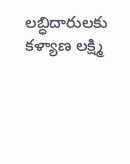లబ్ధిదారులకు కళ్యాణ లక్ష్మి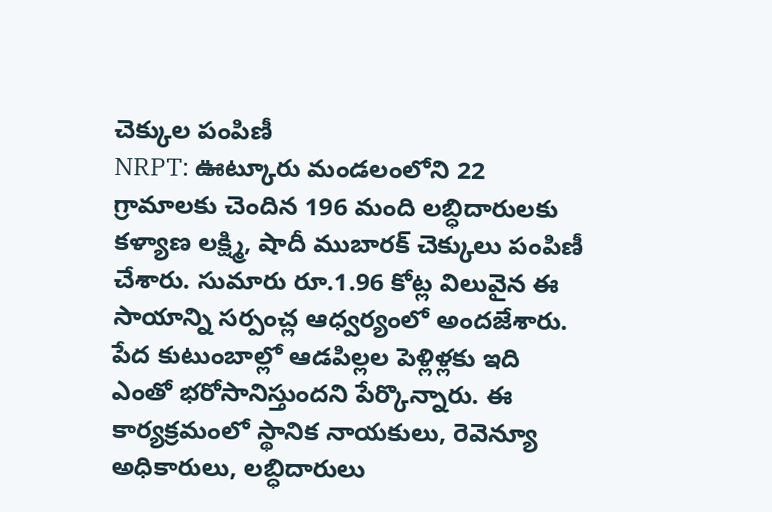చెక్కుల పంపిణీ
NRPT: ఊట్కూరు మండలంలోని 22 గ్రామాలకు చెందిన 196 మంది లబ్ధిదారులకు కళ్యాణ లక్ష్మి, షాదీ ముబారక్ చెక్కులు పంపిణీ చేశారు. సుమారు రూ.1.96 కోట్ల విలువైన ఈ సాయాన్ని సర్పంచ్ల ఆధ్వర్యంలో అందజేశారు. పేద కుటుంబాల్లో ఆడపిల్లల పెళ్లిళ్లకు ఇది ఎంతో భరోసానిస్తుందని పేర్కొన్నారు. ఈ కార్యక్రమంలో స్థానిక నాయకులు, రెవెన్యూ అధికారులు, లబ్ధిదారులు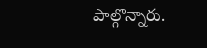పాల్గొన్నారు.